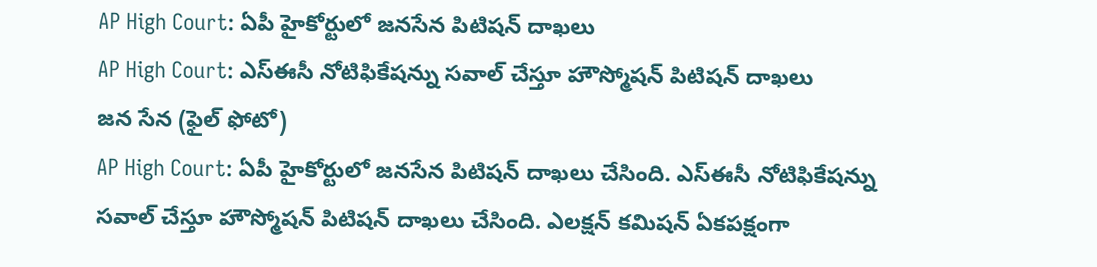AP High Court: ఏపీ హైకోర్టులో జనసేన పిటిషన్ దాఖలు
AP High Court: ఎస్ఈసీ నోటిఫికేషన్ను సవాల్ చేస్తూ హౌస్మోషన్ పిటిషన్ దాఖలు
జన సేన (ఫైల్ ఫోటో)
AP High Court: ఏపీ హైకోర్టులో జనసేన పిటిషన్ దాఖలు చేసింది. ఎస్ఈసీ నోటిఫికేషన్ను సవాల్ చేస్తూ హౌస్మోషన్ పిటిషన్ దాఖలు చేసింది. ఎలక్షన్ కమిషన్ ఏకపక్షంగా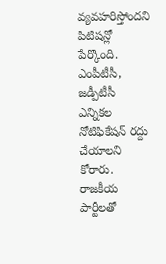వ్యవహరిస్తోందని పిటిషన్లో పేర్కొంది. ఎంపీటీసీ, జడ్పీటీసీ ఎన్నికల నోటిఫికేషన్ రద్దు చేయాలని కోరారు. రాజకీయ పార్టీలతో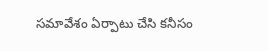సమావేశం ఏర్పాటు చేసి కనీసం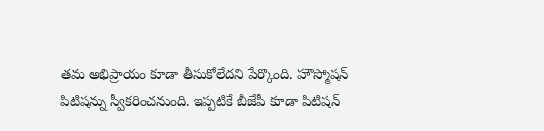తమ అభిప్రాయం కూడా తీసుకోలేదని పేర్కొంది. హౌస్మోషన్ పిటిషన్ను స్వీకరించనుంది. ఇప్పటికే బీజేపీ కూడా పిటిషన్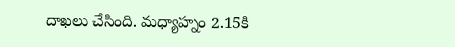దాఖలు చేసింది. మధ్యాహ్నం 2.15కి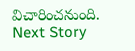విచారించనుంది.
Next Story